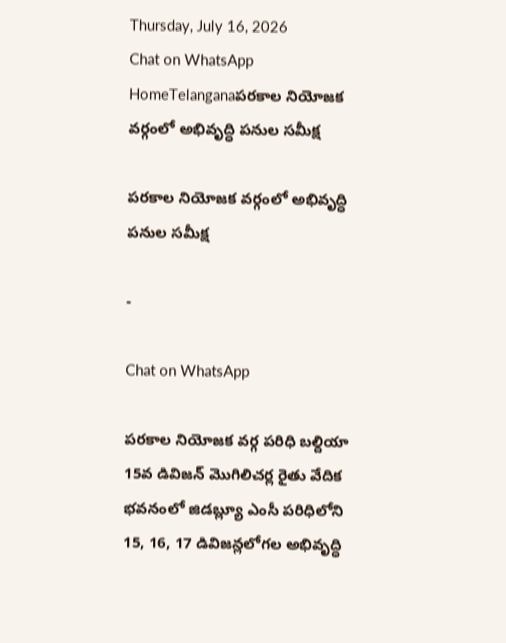Thursday, July 16, 2026
Chat on WhatsApp
HomeTelanganaపరకాల నియోజక వర్గంలో అభివృద్ధి పనుల సమీక్ష

పరకాల నియోజక వర్గంలో అభివృద్ధి పనుల సమీక్ష

-

Chat on WhatsApp

పరకాల నియోజక వర్గ పరిధి బల్దియా 15వ డివిజన్ మొగిలిచర్ల రైతు వేదిక భవనంలో జిడబ్ల్యూ ఎంసీ పరిధిలోని 15, 16, 17 డివిజన్లలోగల అభివృద్ధి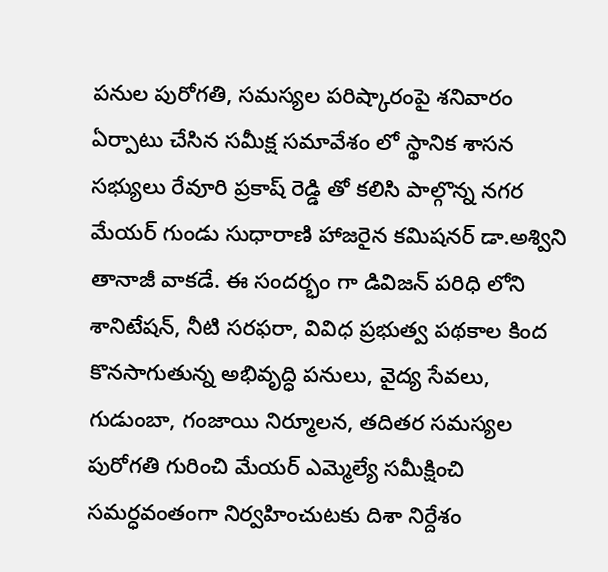పనుల పురోగతి, సమస్యల పరిష్కారంపై శనివారం ఏర్పాటు చేసిన సమీక్ష సమావేశం లో స్థానిక శాసన సభ్యులు రేవూరి ప్రకాష్ రెడ్డి తో కలిసి పాల్గొన్న నగర మేయర్ గుండు సుధారాణి హాజరైన కమిషనర్ డా.అశ్విని తానాజీ వాకడే. ఈ సందర్భం గా డివిజన్ పరిధి లోని శానిటేషన్, నీటి సరఫరా, వివిధ ప్రభుత్వ పథకాల కింద కొనసాగుతున్న అభివృద్ధి పనులు, వైద్య సేవలు, గుడుంబా, గంజాయి నిర్మూలన, తదితర సమస్యల పురోగతి గురించి మేయర్ ఎమ్మెల్యే సమీక్షించి సమర్ధవంతంగా నిర్వహించుటకు దిశా నిర్దేశం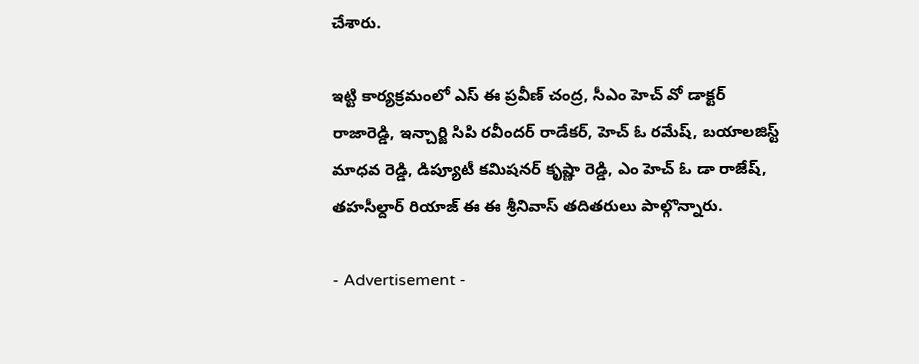చేశారు.

ఇట్టి కార్యక్రమంలో ఎస్ ఈ ప్రవీణ్ చంద్ర, సీఎం హెచ్ వో డాక్టర్ రాజారెడ్డి, ఇన్చార్జి సిపి రవీందర్ రాడేకర్, హెచ్ ఓ రమేష్, బయాలజిస్ట్ మాధవ రెడ్డి, డిప్యూటీ కమిషనర్ కృష్ణా రెడ్డి, ఎం హెచ్ ఓ డా రాజేష్, తహసీల్దార్ రియాజ్ ఈ ఈ శ్రీనివాస్ తదితరులు పాల్గొన్నారు.

- Advertisement -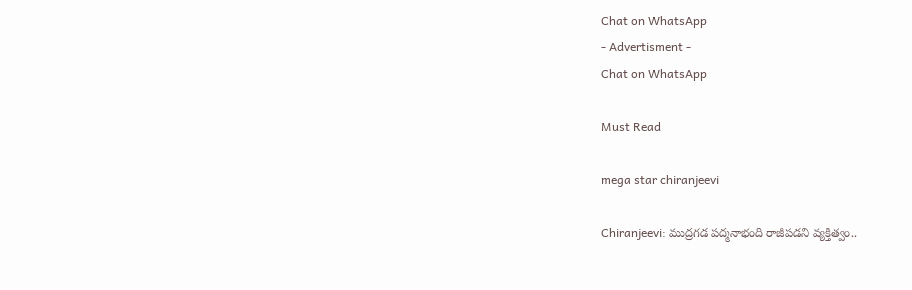Chat on WhatsApp
- Advertisment -
Chat on WhatsApp

Must Read

mega star chiranjeevi

Chiranjeevi: ముద్రగడ పద్మనాభంది రాజీపడని వ్యక్తిత్వం..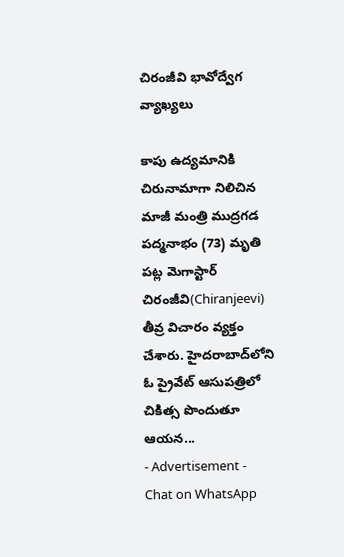చిరంజీవి భావోద్వేగ వ్యాఖ్యలు

కాపు ఉద్యమానికి చిరునామాగా నిలిచిన మాజీ మంత్రి ముద్రగడ పద్మనాభం (73) మృతి పట్ల మెగాస్టార్ చిరంజీవి(Chiranjeevi) తీవ్ర విచారం వ్యక్తం చేశారు. హైదరాబాద్‌లోని ఓ ప్రైవేట్ ఆసుపత్రిలో చికిత్స పొందుతూ ఆయన...
- Advertisement -
Chat on WhatsApp